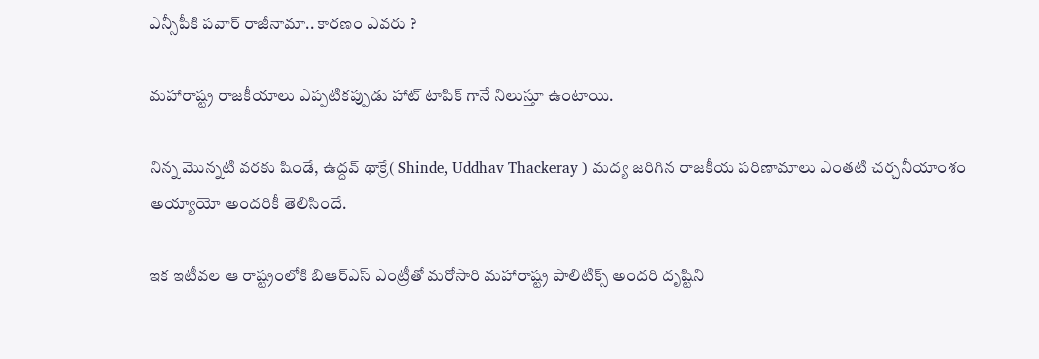ఎన్సీపీకి పవార్ రాజీనామా.. కారణం ఎవరు ?

మహారాష్ట్ర రాజకీయాలు ఎప్పటికప్పుడు హాట్ టాపిక్ గానే నిలుస్తూ ఉంటాయి.

నిన్న మొన్నటి వరకు షిండే, ఉద్దవ్ థాక్రే( Shinde, Uddhav Thackeray ) మద్య జరిగిన రాజకీయ పరిణామాలు ఎంతటి చర్చనీయాంశం అయ్యాయో అందరికీ తెలిసిందే.

ఇక ఇటీవల ఆ రాష్ట్రంలోకి బి‌ఆర్‌ఎస్ ఎంట్రీతో మరోసారి మహారాష్ట్ర పాలిటిక్స్ అందరి దృష్టిని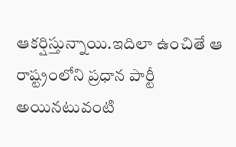ఆకర్షిస్తున్నాయి.ఇదిలా ఉంచితే ఆ రాష్ట్రంలోని ప్రధాన పార్టీ అయినటువంటి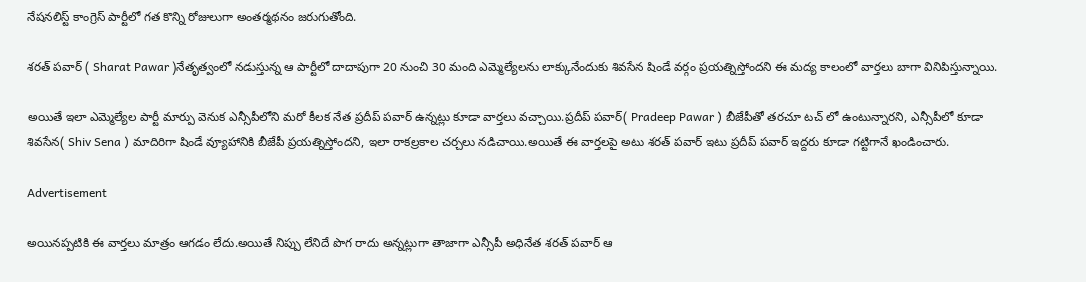నేషనలిస్ట్ కాంగ్రెస్ పార్టీలో గత కొన్ని రోజులుగా అంతర్మథనం జరుగుతోంది.

శరత్ పవార్ ( Sharat Pawar )నేతృత్వంలో నడుస్తున్న ఆ పార్టీలో దాదాపుగా 20 నుంచి 30 మంది ఎమ్మెల్యేలను లాక్కునేందుకు శివసేన షిండే వర్గం ప్రయత్నిస్తోందని ఈ మద్య కాలంలో వార్తలు బాగా వినిపిస్తున్నాయి.

అయితే ఇలా ఎమ్మెల్యేల పార్టీ మార్పు వెనుక ఎన్సీపీలోని మరో కీలక నేత ప్రదీప్ పవార్ ఉన్నట్లు కూడా వార్తలు వచ్చాయి.ప్రదీప్ పవార్( Pradeep Pawar ) బీజేపీతో తరచూ టచ్ లో ఉంటున్నారని, ఎన్సీపీలో కూడా శివసేన( Shiv Sena ) మాదిరిగా షిండే వ్యూహానికి బీజేపీ ప్రయత్నిస్తోందని, ఇలా రాకల్రకాల చర్చలు నడిచాయి.అయితే ఈ వార్తలపై అటు శరత్ పవార్ ఇటు ప్రదీప్ పవార్ ఇద్దరు కూడా గట్టిగానే ఖండించారు.

Advertisement

అయినప్పటికి ఈ వార్తలు మాత్రం ఆగడం లేదు.అయితే నిప్పు లేనిదే పొగ రాదు అన్నట్లుగా తాజాగా ఎన్సీపీ అధినేత శరత్ పవార్ ఆ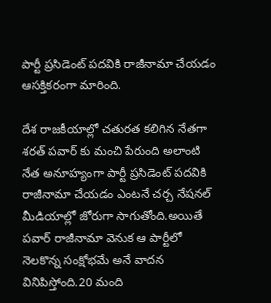పార్టీ ప్రసిడెంట్ పదవికి రాజీనామా చేయడం ఆసక్తికరంగా మారింది.

దేశ రాజకీయాల్లో చతురత కలిగిన నేతగా శరత్ పవార్ కు మంచి పేరుంది అలాంటి నేత అనూహ్యంగా పార్టీ ప్రసిడెంట్ పదవికి రాజీనామా చేయడం ఎంటనే చర్చ నేషనల్ మీడియాల్లో జోరుగా సాగుతోంది.అయితే పవార్ రాజీనామా వెనుక ఆ పార్టీలో నెలకొన్న సంక్షోభమే అనే వాదన వినిపిస్తోంది.20 మంది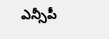ఎన్సీపీ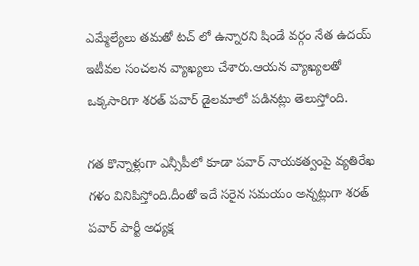ఎమ్మేల్యేలు తమతో టచ్ లో ఉన్నారని షిండే వర్గం నేత ఉదయ్ ఇటీవల సంచలన వ్యాఖ్యలు చేశారు.ఆయన వ్యాఖ్యలతో ఒక్కసారిగా శరత్ పవార్ డైలమాలో పడినట్లు తెలుస్తోంది.

గత కొన్నాళ్లుగా ఎన్సీపీలో కూడా పవార్ నాయకత్వంపై వ్యతిరేఖ గళం వినిపిస్తోంది.దీంతో ఇదే సరైన సమయం అన్నట్లుగా శరత్ పవార్ పార్టీ అధ్యక్ష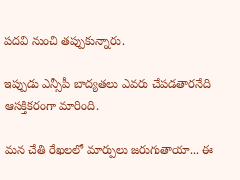పదవి నుంచి తప్పుకున్నారు.

ఇప్పుడు ఎన్సీపీ బాద్యతలు ఎవరు చేపడతారనేది ఆసక్తికరంగా మారింది.

మన చేతి రేఖలలో మార్పులు జరుగుతాయా... ఈ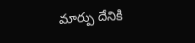మార్పు దేనికి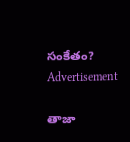సంకేతం?
Advertisement

తాజా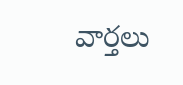వార్తలు